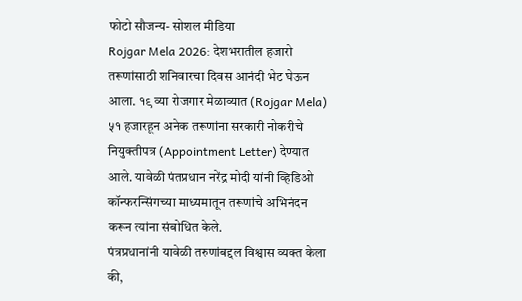फोटो सौजन्य- सोशल मीडिया
Rojgar Mela 2026: देशभरातील हजारो तरूणांसाठी शनिवारचा दिवस आनंदी भेट घेऊन आला. १९ व्या रोजगार मेळाव्यात (Rojgar Mela) ५१ हजारहून अनेक तरूणांना सरकारी नोकरीचे नियुक्तीपत्र (Appointment Letter) देण्यात आले. यावेळी पंतप्रधान नरेंद्र मोदी यांनी व्हिडिओ कॉन्फरन्सिंगच्या माध्यमातून तरूणांचे अभिनंदन करून त्यांना संबोधित केले.
पंत्रप्रधानांनी यावेळी तरुणांबद्दल विश्वास व्यक्त केला की,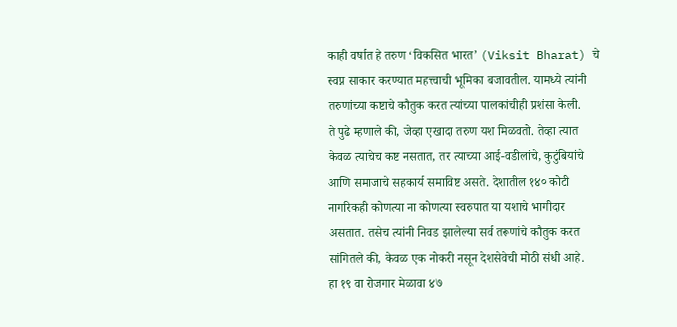काही वर्षात हे तरुण ‘विकसित भारत’ (Viksit Bharat) चे स्वप्न साकार करण्यात महत्त्वाची भूमिका बजावतील. यामध्ये त्यांनी तरुणांच्या कष्टाचे कौतुक करत त्यांच्या पालकांचीही प्रशंसा केली.
ते पुढे म्हणाले की, जेव्हा एखादा तरुण यश मिळवतो. तेव्हा त्यात केवळ त्याचेच कष्ट नसतात, तर त्याच्या आई-वडीलांचे, कुटुंबियांचे आणि समाजाचे सहकार्य समाविष्ट असते. देशातील १४० कोटी नागरिकही कोणत्या ना कोणत्या स्वरुपात या यशाचे भागीदार असतात. तसेच त्यांनी निवड झालेल्या सर्व तरूणांचे कौतुक करत सांगितले की, केवळ एक नोकरी नसून देशसेवेची मोठी संधी आहे.
हा १९ वा रोजगार मेळावा ४७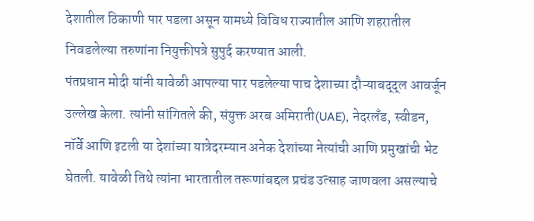देशातील ठिकाणी पार पडला असून यामध्ये विविध राज्यातील आणि शहरातील निवडलेल्या तरुणांना नियुक्तीपत्रे सुपुर्द करण्यात आली.
पंतप्रधान मोदी यांनी यावेळी आपल्या पार पडलेल्या पाच देशाच्या दौऱ्याबद्द्ल आवर्जून उल्लेख केला. त्यांनी सांगितले की, संयुक्त अरब अमिराती(UAE), नेदरलँड, स्वीडन, नॉर्वे आणि इटली या देशांच्या यात्रेदरम्यान अनेक देशांच्या नेत्यांची आणि प्रमुखांची भेट घेतली. यावेळी तिथे त्यांना भारतातील तरूणांबद्दल प्रचंड उत्साह जाणवला असल्याचे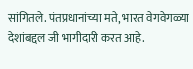सांगितले. पंतप्रधानांच्या मते, भारत वेगवेगळ्या देशांबद्दल जी भागीदारी करत आहे.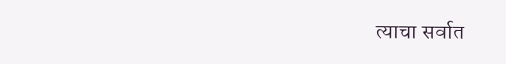त्याचा सर्वात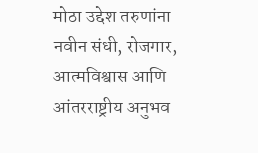मोठा उद्देश तरुणांना नवीन संधी, रोजगार, आत्मविश्वास आणि आंतरराष्ट्रीय अनुभव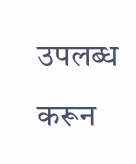उपलब्ध करून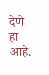देणे हा आहे.